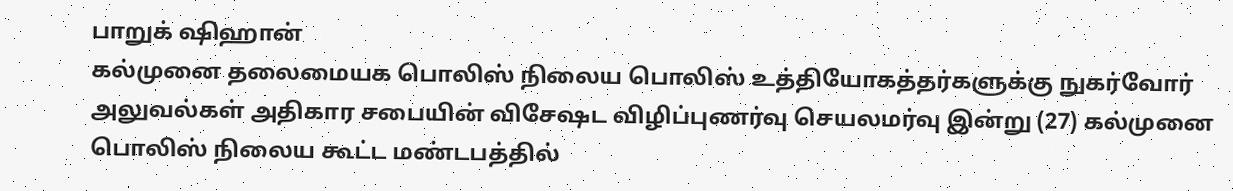பாறுக் ஷிஹான்
கல்முனை தலைமையக பொலிஸ் நிலைய பொலிஸ் உத்தியோகத்தர்களுக்கு நுகர்வோர் அலுவல்கள் அதிகார சபையின் விசேஷட விழிப்புணர்வு செயலமர்வு இன்று (27) கல்முனை பொலிஸ் நிலைய கூட்ட மண்டபத்தில்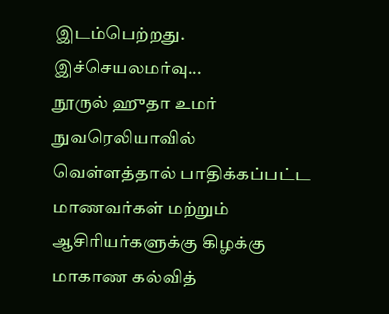இடம்பெற்றது.
இச்செயலமர்வு...
நூருல் ஹுதா உமர்
நுவரெலியாவில் வெள்ளத்தால் பாதிக்கப்பட்ட மாணவர்கள் மற்றும் ஆசிரியர்களுக்கு கிழக்கு மாகாண கல்வித்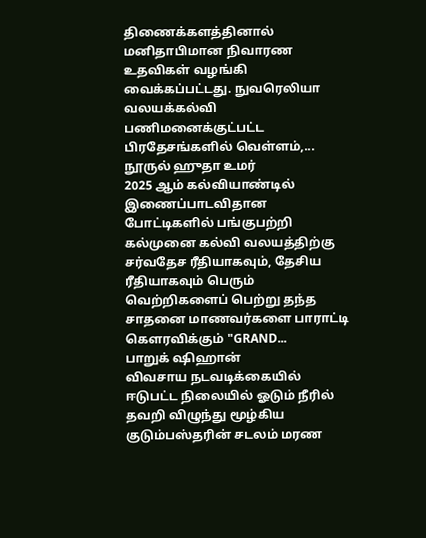திணைக்களத்தினால் மனிதாபிமான நிவாரண உதவிகள் வழங்கி வைக்கப்பட்டது. நுவரெலியா வலயக்கல்வி பணிமனைக்குட்பட்ட பிரதேசங்களில் வெள்ளம்,...
நூருல் ஹுதா உமர்
2025 ஆம் கல்வியாண்டில் இணைப்பாடவிதான போட்டிகளில் பங்குபற்றி கல்முனை கல்வி வலயத்திற்கு சர்வதேச ரீதியாகவும், தேசிய ரீதியாகவும் பெரும் வெற்றிகளைப் பெற்று தந்த சாதனை மாணவர்களை பாராட்டி கௌரவிக்கும் "GRAND...
பாறுக் ஷிஹான்
விவசாய நடவடிக்கையில் ஈடுபட்ட நிலையில் ஓடும் நீரில் தவறி விழுந்து மூழ்கிய குடும்பஸ்தரின் சடலம் மரண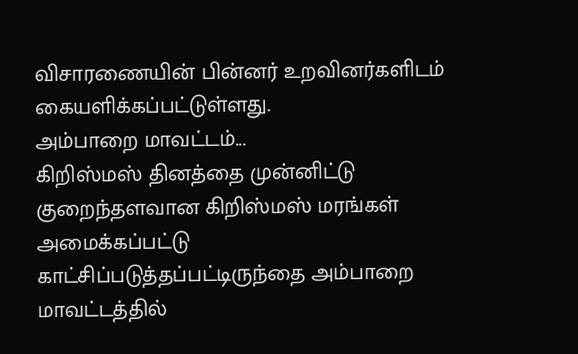விசாரணையின் பின்னர் உறவினர்களிடம் கையளிக்கப்பட்டுள்ளது.
அம்பாறை மாவட்டம்...
கிறிஸ்மஸ் தினத்தை முன்னிட்டு குறைந்தளவான கிறிஸ்மஸ் மரங்கள் அமைக்கப்பட்டு காட்சிப்படுத்தப்பட்டிருந்தை அம்பாறை மாவட்டத்தில்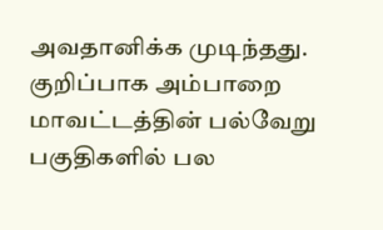அவதானிக்க முடிந்தது.
குறிப்பாக அம்பாறை மாவட்டத்தின் பல்வேறு பகுதிகளில் பல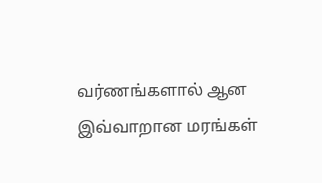வர்ணங்களால் ஆன இவ்வாறான மரங்கள்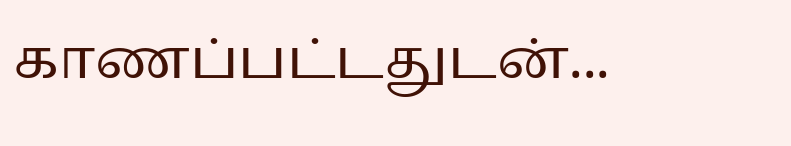காணப்பட்டதுடன்...